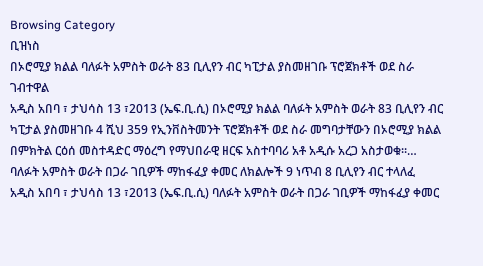Browsing Category
ቢዝነስ
በኦሮሚያ ክልል ባለፉት አምስት ወራት 83 ቢሊየን ብር ካፒታል ያስመዘገቡ ፕሮጀክቶች ወደ ስራ ገብተዋል
አዲስ አበባ ፣ ታህሳስ 13 ፣2013 (ኤፍ.ቢ.ሲ) በኦሮሚያ ክልል ባለፉት አምስት ወራት 83 ቢሊየን ብር ካፒታል ያስመዘገቡ 4 ሺህ 359 የኢንቨስትመንት ፕሮጀክቶች ወደ ስራ መግባታቸውን በኦሮሚያ ክልል በምክትል ርዕሰ መስተዳድር ማዕረግ የማህበራዊ ዘርፍ አስተባባሪ አቶ አዲሱ አረጋ አስታወቁ።…
ባለፉት አምስት ወራት በጋራ ገቢዎች ማከፋፈያ ቀመር ለክልሎች 9 ነጥብ 8 ቢሊየን ብር ተላለፈ
አዲስ አበባ ፣ ታህሳስ 13 ፣2013 (ኤፍ.ቢ.ሲ) ባለፉት አምስት ወራት በጋራ ገቢዎች ማከፋፈያ ቀመር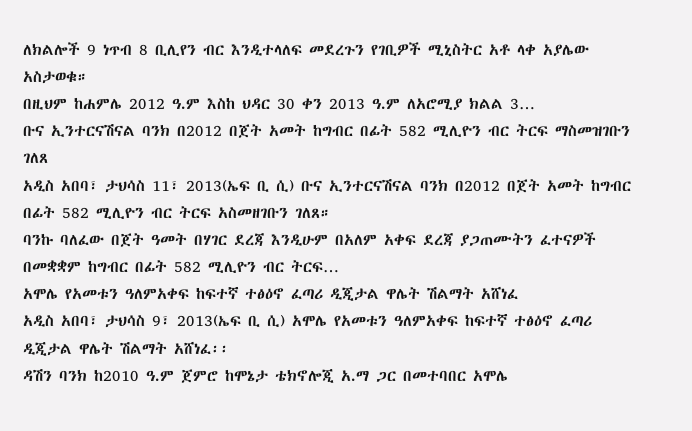ለክልሎች 9 ነጥብ 8 ቢሊየን ብር እንዲተላለፍ መደረጉን የገቢዎች ሚኒስትር አቶ ላቀ አያሌው አስታወቁ።
በዚህም ከሐምሌ 2012 ዓ.ም እስከ ህዳር 30 ቀን 2013 ዓ.ም ለአሮሚያ ክልል 3…
ቡና ኢንተርናሽናል ባንክ በ2012 በጀት አመት ከግብር በፊት 582 ሚሊዮን ብር ትርፍ ማስመዝገቡን ገለጸ
አዲስ አበባ፣ ታህሳስ 11፣ 2013(ኤፍ ቢ ሲ) ቡና ኢንተርናሽናል ባንክ በ2012 በጀት አመት ከግብር በፊት 582 ሚሊዮን ብር ትርፍ አስመዘገቡን ገለጸ።
ባንኩ ባለፈው በጀት ዓመት በሃገር ደረጃ እንዲሁም በአለም አቀፍ ደረጃ ያጋጠሙትን ፈተናዎች በመቋቋም ከግብር በፊት 582 ሚሊዮን ብር ትርፍ…
አሞሌ የአመቱን ዓለምአቀፍ ከፍተኛ ተፅዕኖ ፈጣሪ ዲጂታል ዋሌት ሽልማት አሸነፈ
አዲስ አበባ፣ ታህሳስ 9፣ 2013(ኤፍ ቢ ሲ) አሞሌ የአመቱን ዓለምአቀፍ ከፍተኛ ተፅዕኖ ፈጣሪ ዲጂታል ዋሌት ሽልማት አሸነፈ፡፡
ዳሽን ባንክ ከ2010 ዓ.ም ጀምሮ ከሞኔታ ቴክኖሎጂ አ.ማ ጋር በመተባበር አሞሌ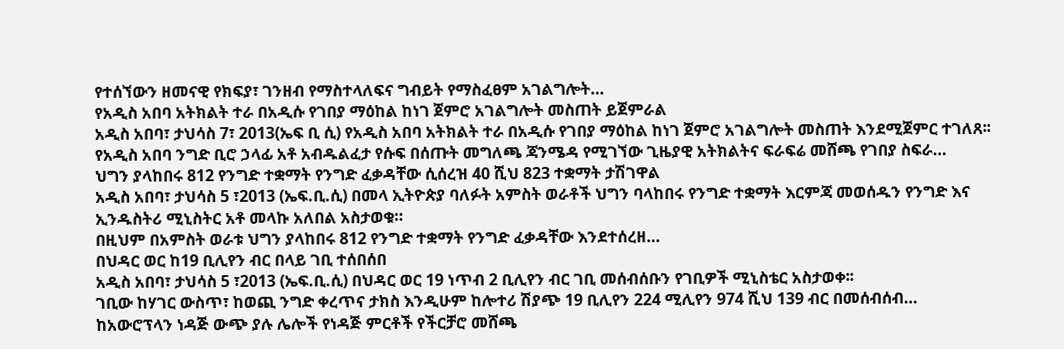የተሰኘውን ዘመናዊ የክፍያ፣ ገንዘብ የማስተላለፍና ግብይት የማስፈፀም አገልግሎት…
የአዲስ አበባ አትክልት ተራ በአዲሱ የገበያ ማዕከል ከነገ ጀምሮ አገልግሎት መስጠት ይጀምራል
አዲስ አበባ፣ ታህሳስ 7፣ 2013(ኤፍ ቢ ሲ) የአዲስ አበባ አትክልት ተራ በአዲሱ የገበያ ማዕከል ከነገ ጀምሮ አገልግሎት መስጠት እንደሚጀምር ተገለጸ፡፡
የአዲስ አበባ ንግድ ቢሮ ኃላፊ አቶ አብዱልፈታ የሱፍ በሰጡት መግለጫ ጃንሜዳ የሚገኘው ጊዜያዊ አትክልትና ፍራፍሬ መሸጫ የገበያ ስፍራ…
ህግን ያላከበሩ 812 የንግድ ተቋማት የንግድ ፈቃዳቸው ሲሰረዝ 40 ሺህ 823 ተቋማት ታሽገዋል
አዲስ አበባ፣ ታህሳስ 5 ፣2013 (ኤፍ.ቢ.ሲ) በመላ ኢትዮጵያ ባለፉት አምስት ወራቶች ህግን ባላከበሩ የንግድ ተቋማት እርምጃ መወሰዱን የንግድ እና ኢንዱስትሪ ሚኒስትር አቶ መላኩ አለበል አስታወቁ።
በዚህም በአምስት ወራቱ ህግን ያላከበሩ 812 የንግድ ተቋማት የንግድ ፈቃዳቸው እንደተሰረዘ…
በህዳር ወር ከ19 ቢሊየን ብር በላይ ገቢ ተሰበሰበ
አዲስ አበባ፣ ታህሳስ 5 ፣2013 (ኤፍ.ቢ.ሲ) በህዳር ወር 19 ነጥብ 2 ቢሊየን ብር ገቢ መሰብሰቡን የገቢዎች ሚኒስቴር አስታወቀ፡፡
ገቢው ከሃገር ውስጥ፣ ከወጪ ንግድ ቀረጥና ታክስ እንዲሁም ከሎተሪ ሽያጭ 19 ቢሊየን 224 ሚሊየን 974 ሺህ 139 ብር በመሰብሰብ…
ከአውሮፕላን ነዳጅ ውጭ ያሉ ሌሎች የነዳጅ ምርቶች የችርቻሮ መሸጫ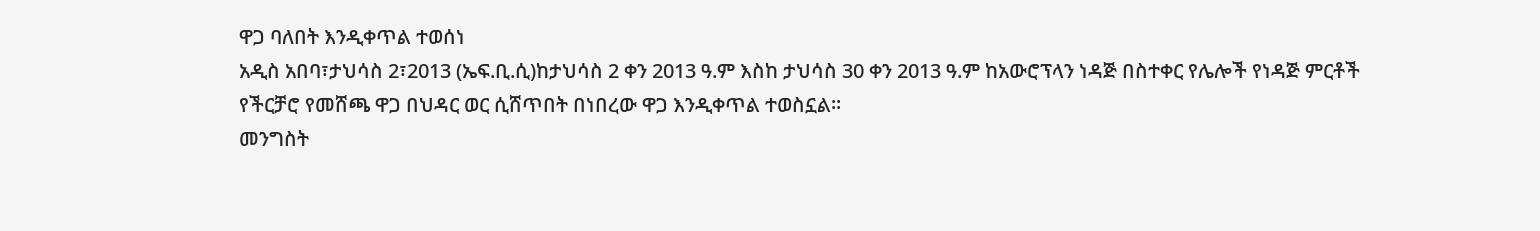ዋጋ ባለበት እንዲቀጥል ተወሰነ
አዲስ አበባ፣ታህሳስ 2፣2013 (ኤፍ.ቢ.ሲ)ከታህሳስ 2 ቀን 2013 ዓ.ም እስከ ታህሳስ 30 ቀን 2013 ዓ.ም ከአውሮፕላን ነዳጅ በስተቀር የሌሎች የነዳጅ ምርቶች የችርቻሮ የመሸጫ ዋጋ በህዳር ወር ሲሸጥበት በነበረው ዋጋ እንዲቀጥል ተወስኗል፡፡
መንግስት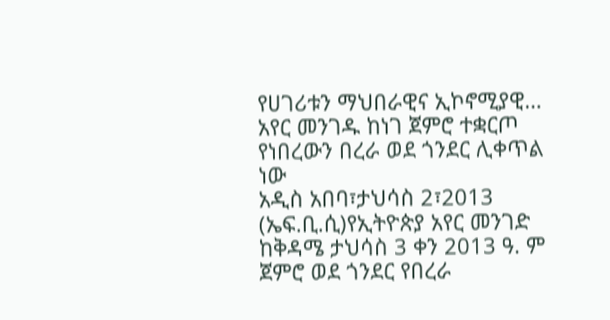የሀገሪቱን ማህበራዊና ኢኮኖሚያዊ…
አየር መንገዱ ከነገ ጀምሮ ተቋርጦ የነበረውን በረራ ወደ ጎንደር ሊቀጥል ነው
አዲስ አበባ፣ታህሳስ 2፣2013 (ኤፍ.ቢ.ሲ)የኢትዮጵያ አየር መንገድ ከቅዳሜ ታህሳስ 3 ቀን 2013 ዓ. ም ጀምሮ ወደ ጎንደር የበረራ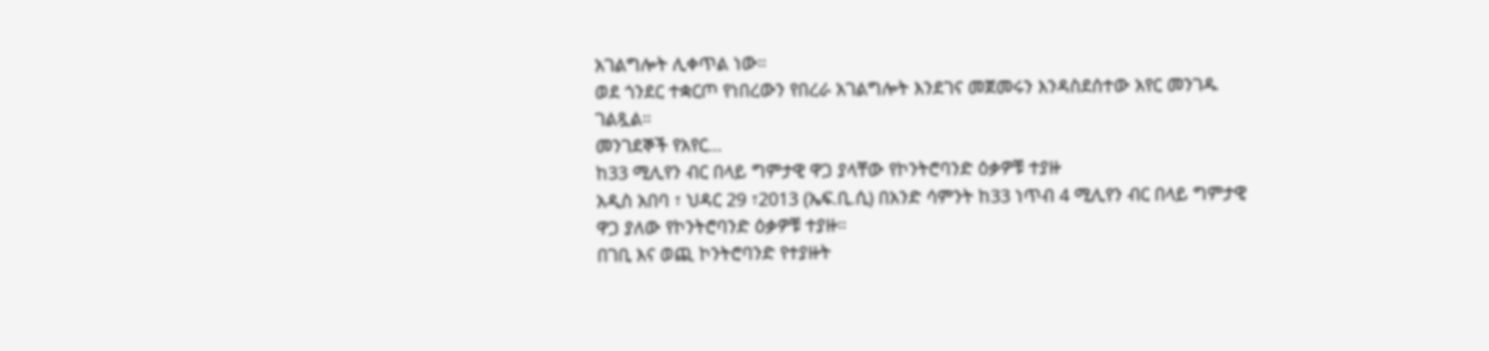አገልግሎት ሊቀጥል ነው።
ወደ ጎንደር ተቋርጦ የነበረውን የበረራ አገልግሎት እንደገና መጀመሩን እንዳስደሰተው አየር መንገዱ ገልጿል።
መንገደኞች የአየር…
ከ33 ሚሊየን ብር በላይ ግምታዊ ዋጋ ያላቸው የኮንትሮባንድ ዕቃዎቹ ተያዙ
አዲስ አበባ ፣ ህዳር 29 ፣2013 (ኤፍ.ቢ.ሲ) በአንድ ሳምንት ከ33 ነጥብ 4 ሚሊየን ብር በላይ ግምታዊ ዋጋ ያለው የኮንትሮባንድ ዕቃዎቹ ተያዙ።
በገቢ እና ወጪ ኮንትሮባንድ የተያዙት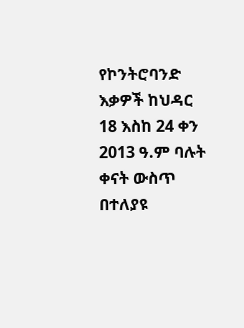የኮንትሮባንድ እቃዎች ከህዳር 18 እስከ 24 ቀን 2013 ዓ.ም ባሉት ቀናት ውስጥ በተለያዩ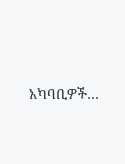አካባቢዎች…